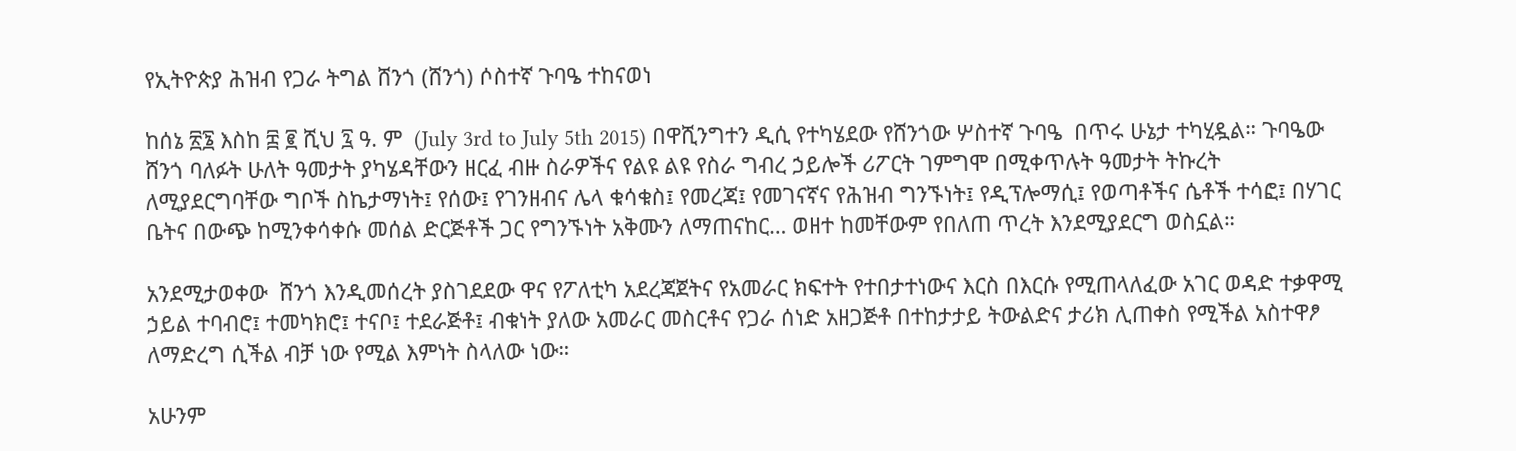የኢትዮጵያ ሕዝብ የጋራ ትግል ሸንጎ (ሸንጎ) ሶስተኛ ጉባዔ ተከናወነ

ከሰኔ ፳፮ እስከ ፰ ፪ ሺህ ፯ ዓ. ም  (July 3rd to July 5th 2015) በዋሺንግተን ዲሲ የተካሄደው የሸንጎው ሦስተኛ ጉባዔ  በጥሩ ሁኔታ ተካሂዷል። ጉባዔው ሸንጎ ባለፉት ሁለት ዓመታት ያካሄዳቸውን ዘርፈ ብዙ ስራዎችና የልዩ ልዩ የስራ ግብረ ኃይሎች ሪፖርት ገምግሞ በሚቀጥሉት ዓመታት ትኩረት ለሚያደርግባቸው ግቦች ስኬታማነት፤ የሰው፤ የገንዘብና ሌላ ቁሳቁስ፤ የመረጃ፤ የመገናኛና የሕዝብ ግንኙነት፤ የዲፕሎማሲ፤ የወጣቶችና ሴቶች ተሳፎ፤ በሃገር ቤትና በውጭ ከሚንቀሳቀሱ መሰል ድርጅቶች ጋር የግንኙነት አቅሙን ለማጠናከር… ወዘተ ከመቸውም የበለጠ ጥረት እንደሚያደርግ ወስኗል።

አንደሚታወቀው  ሸንጎ እንዲመሰረት ያስገደደው ዋና የፖለቲካ አደረጃጀትና የአመራር ክፍተት የተበታተነውና እርስ በእርሱ የሚጠላለፈው አገር ወዳድ ተቃዋሚ ኃይል ተባብሮ፤ ተመካክሮ፤ ተናቦ፤ ተደራጅቶ፤ ብቁነት ያለው አመራር መስርቶና የጋራ ሰነድ አዘጋጅቶ በተከታታይ ትውልድና ታሪክ ሊጠቀስ የሚችል አስተዋፆ ለማድረግ ሲችል ብቻ ነው የሚል እምነት ስላለው ነው።

አሁንም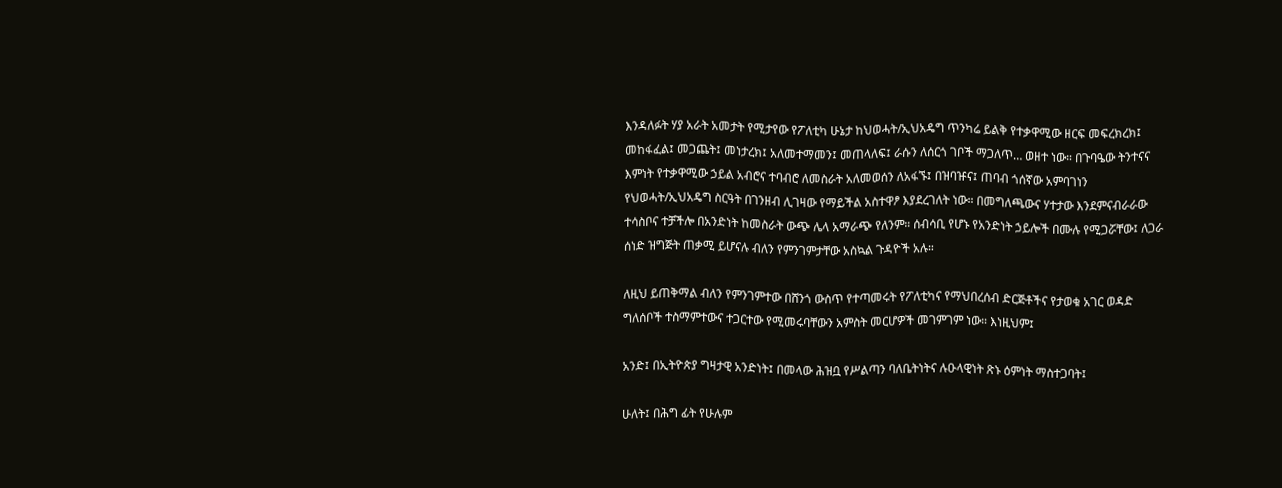እንዳለፉት ሃያ አራት አመታት የሚታየው የፖለቲካ ሁኔታ ከህወሓት/ኢህአዴግ ጥንካሬ ይልቅ የተቃዋሚው ዘርፍ መፍረክረክ፤ መከፋፈል፤ መጋጨት፤ መነታረክ፤ አለመተማመን፤ መጠላለፍ፤ ራሱን ለሰርጎ ገቦች ማጋለጥ… ወዘተ ነው። በጉባዔው ትንተናና እምነት የተቃዋሚው ኃይል አብሮና ተባብሮ ለመስራት አለመወሰን ለአፋኙ፤ በዝባዡና፤ ጠባብ ጎሰኛው አምባገነን የህወሓት/ኢህአዴግ ስርዓት በገንዘብ ሊገዛው የማይችል አስተዋፆ እያደረገለት ነው። በመግለጫውና ሃተታው እንደምናብራራው ተሳስቦና ተቻችሎ በአንድነት ከመስራት ውጭ ሌላ አማራጭ የለንም። ሰብሳቢ የሆኑ የአንድነት ኃይሎች በሙሉ የሚጋሯቸው፤ ለጋራ ሰነድ ዝግጅት ጠቃሚ ይሆናሉ ብለን የምንገምታቸው አስኳል ጉዳዮች አሉ።

ለዚህ ይጠቅማል ብለን የምንገምተው በሸንጎ ውስጥ የተጣመሩት የፖለቲካና የማህበረሰብ ድርጅቶችና የታወቁ አገር ወዳድ ግለሰቦች ተስማምተውና ተጋርተው የሚመሩባቸውን አምስት መርሆዎች መገምገም ነው። እነዚህም፤

አንድ፤ በኢትዮጵያ ግዛታዊ አንድነት፤ በመላው ሕዝቧ የሥልጣን ባለቤትነትና ሉዑላዊነት ጽኑ ዕምነት ማስተጋባት፤

ሁለት፤ በሕግ ፊት የሁሉም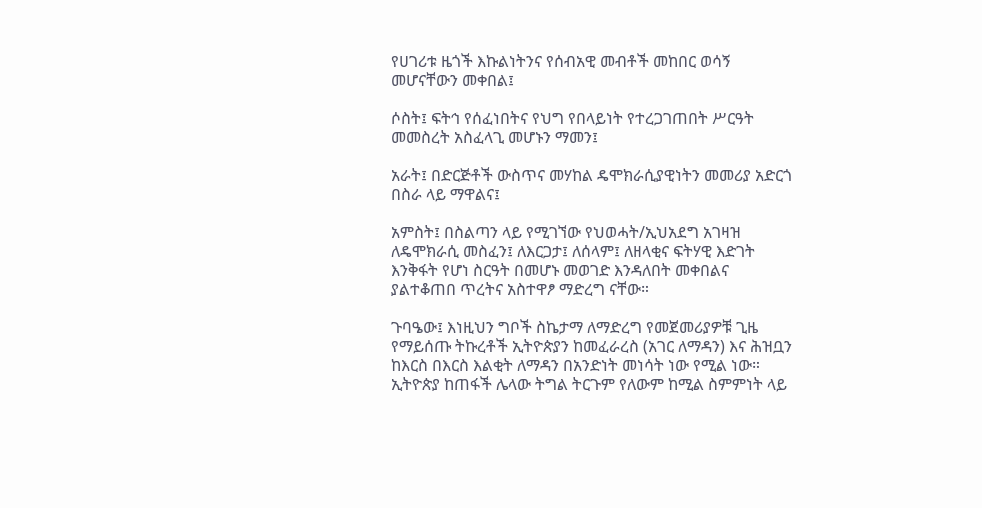የሀገሪቱ ዜጎች እኩልነትንና የሰብአዊ መብቶች መከበር ወሳኝ መሆናቸውን መቀበል፤

ሶስት፤ ፍትኅ የሰፈነበትና የህግ የበላይነት የተረጋገጠበት ሥርዓት መመስረት አስፈላጊ መሆኑን ማመን፤

አራት፤ በድርጅቶች ውስጥና መሃከል ዴሞክራሲያዊነትን መመሪያ አድርጎ በስራ ላይ ማዋልና፤

አምስት፤ በስልጣን ላይ የሚገኘው የህወሓት/ኢህአደግ አገዛዝ ለዴሞክራሲ መስፈን፤ ለእርጋታ፤ ለሰላም፤ ለዘላቂና ፍትሃዊ እድገት እንቅፋት የሆነ ስርዓት በመሆኑ መወገድ እንዳለበት መቀበልና ያልተቆጠበ ጥረትና አስተዋፆ ማድረግ ናቸው።

ጉባዔው፤ እነዚህን ግቦች ስኬታማ ለማድረግ የመጀመሪያዎቹ ጊዜ የማይሰጡ ትኩረቶች ኢትዮጵያን ከመፈራረስ (አገር ለማዳን) እና ሕዝቧን ከእርስ በእርስ እልቂት ለማዳን በአንድነት መነሳት ነው የሚል ነው። ኢትዮጵያ ከጠፋች ሌላው ትግል ትርጉም የለውም ከሚል ስምምነት ላይ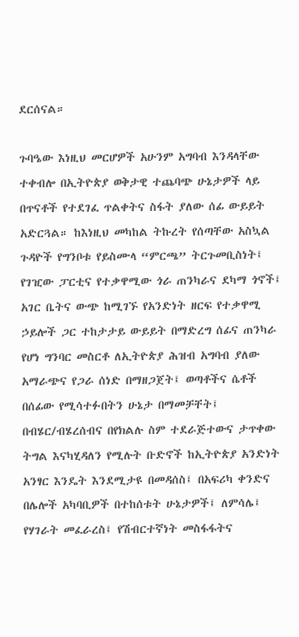ደርሰናል።

ጉባዔው እነዚህ መርሆዎች አሁንም አግባብ እንዳላቸው ተቀብሎ በኢትዮጵያ ወቅታዊ ተጨባጭ ሁኔታዎች ላይ በጥናቶች የተደገፈ ጥልቀትና ስፋት ያለው ሰፊ ውይይት አድርጓል። ከእነዚህ መካከል ትኩረት የሰጣቸው አስኳል ጉዳዮች የግንቦቱ የይስሙላ “ምርጫ” ትርጉመቢስነት፤ የገዢው ፓርቲና የተቃዋሚው ጎራ ጠንካራና ደካማ ጎኖች፤ አገር ቤትና ውጭ ከሚገኙ የአንድነት ዘርፍ የተቃዋሚ ኃይሎች ጋር ተከታታይ ውይይት በማድረግ ሰፊና ጠንካራ የሆነ ግንባር መስርቶ ለኢትዮጵያ ሕዝብ አግባብ ያለው አማራጭና የጋራ ሰነድ በማዘጋጀት፤ ወጣቶችና ሴቶች በሰፊው የሚሳተፉበትን ሁኔታ በማመቻቸት፤ በብሄር/ብሄረሰብና በየክልሉ ስም ተደራጅተውና ታጥቀው ትግል እናካሂዳለን የሚሉት ቡድኖች ከኢትዮጵያ አንድነት አንፃር እንዴት እንደሚታዩ በመዳሰስ፤ በአፍሪካ ቀንድና በሌሎች አካባቢዎች በተከሰቱት ሁኔታዎች፤ ለምሳሌ፤ የሃገራት መፈራረስ፤ የሽብርተኛነት መስፋፋትና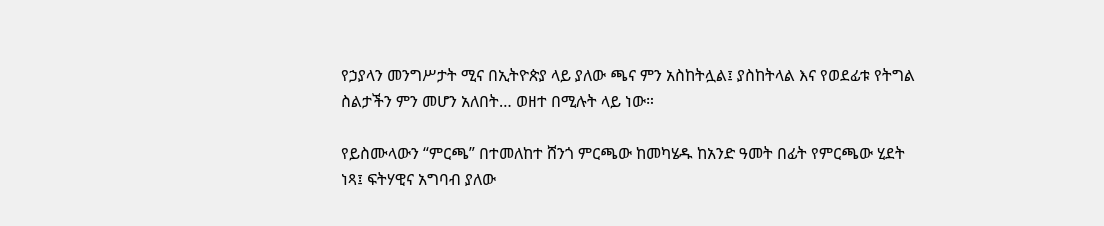የኃያላን መንግሥታት ሚና በኢትዮጵያ ላይ ያለው ጫና ምን አስከትሏል፤ ያስከትላል እና የወደፊቱ የትግል ስልታችን ምን መሆን አለበት… ወዘተ በሚሉት ላይ ነው።

የይስሙላውን “ምርጫ” በተመለከተ ሸንጎ ምርጫው ከመካሄዱ ከአንድ ዓመት በፊት የምርጫው ሂደት ነጻ፤ ፍትሃዊና አግባብ ያለው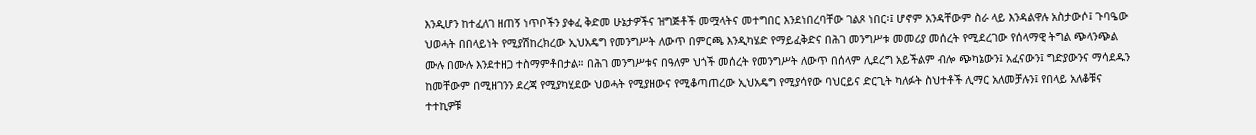እንዲሆን ከተፈለገ ዘጠኝ ነጥቦችን ያቀፈ ቅድመ ሁኔታዎችና ዝግጅቶች መሟላትና መተግበር እንደነበረባቸው ገልጾ ነበር፡፤ ሆኖም አንዳቸውም ስራ ላይ እንዳልዋሉ አስታውሶ፤ ጉባዔው ህወሓት በበላይነት የሚያሽከረክረው ኢህአዴግ የመንግሥት ለውጥ በምርጫ እንዲካሄድ የማይፈቅድና በሕገ መንግሥቱ መመሪያ መሰረት የሚደረገው የሰላማዊ ትግል ጭላንጭል ሙሉ በሙሉ እንደተዘጋ ተስማምቶበታል። በሕገ መንግሥቱና በዓለም ህጎች መሰረት የመንግሥት ለውጥ በሰላም ሊደረግ አይችልም ብሎ ጭካኔውን፤ አፈናውን፤ ግድያውንና ማሳደዱን ከመቸውም በሚዘገንን ደረጃ የሚያካሂደው ህወሓት የሚያዘውና የሚቆጣጠረው ኢህአዴግ የሚያሳየው ባህርይና ድርጊት ካለፉት ስህተቶች ሊማር አለመቻሉን፤ የበላይ አለቆቹና ተተኪዎቹ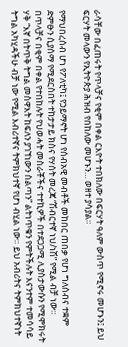ራሳቸው በፈጠሩት የጥላቻና የቂም በቀል ርእዮት ተበክለው በፍርሃት ዓለም ውስጥ የሚኖሩ መሆኑን፤ ይህ ፍርሃት መላውን የኢትዮጵያ ሕዝብ የበከለው መሆኑን… ወዘተ ያሳያል።

የማህበረሰብ ሆነ የፖለቲካ፤ የኃይማኖት ሆነ የሰብአዊ መብቶች መከበር ጠበቃ የሆነ ግለሰብና ተቋም ድምፁን ሲያሰማ የሚደርስበት ተከታታይ ክስና የሃሰት መረጃ “ሽብርተኛ ነህ/ነሽ” የሚል ብቻ ነው። በጥላቻና በቂም በቀል የተበከሉት የህወሓት መስራቾችና ተተኪዎች በተደጋጋሚ ሊያስታውሱን የሚሞክሩት ሃቅ “እኛ በትጥቅ ትግል መስዋእት ከፍለን ያገኘነውን ስልጣን” ልትነጥቁን የምትችሉት እናንተም ተመሳሳይ ትግል አካሂዳችሁ ብቻ ነው የሚል እብሪተኛና ትምክህተኛ የሆነ ብሂል ነው። ይህ አብሪትና ትምክህተኛነት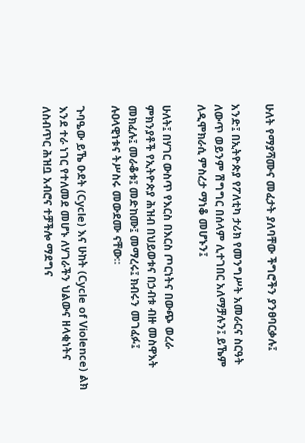ሁለት የማያሻሙና መፈታት ያለባቸው ችግሮችን ያንፀባርቃሉ፤

አንድ፤ በኢትዮጵያ የፖለቲካ ታሪክ የመንግሥት አመራርና ስርዓት ለውጥ ወይንም ሽግግር በሰላም ሊተገበር አለማቻሉን፤ ይኼም ለዲሞክራሲ ምስረታ ማነቆ መሆኑን፤

ሁለት፤ በሃገር ውስጥ የእርስ በእርስ ጦርነትና በውጭ ወረራ ምክንያቶች የኢትዮጵያ ሕዝብ በህይወቱና በኃብቱ ብዙ መስዋእት መክፈሉ፤ መራቆቱ፤ መድከሙ፤ መማረሩ፤ ክብሩን መገፈፉ፤ ሉዐላዊነቱና ትሥስሩ መውደሙ ናቸው።

ጉባዔው ይኼ ዑደት (Cycle) እና ሁከት (Cycle of Violence) ልክ እንደ ተራ ነገር የተለመደ መሆኑ ለሃገራችን ህልውና ዘላቂነትና ለስብጥር ሕዝቧ አብሮና ተቻችሎ ማደግና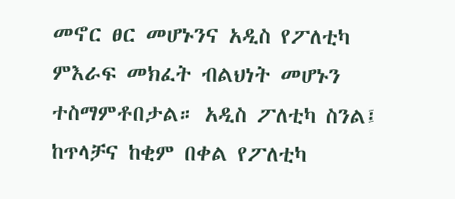መኖር ፀር መሆኑንና አዲስ የፖለቲካ ምእራፍ መክፈት ብልህነት መሆኑን ተስማምቶበታል። አዲስ ፖለቲካ ስንል፤ ከጥላቻና ከቂም በቀል የፖለቲካ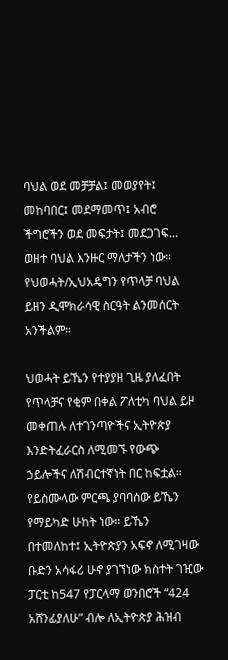ባህል ወደ መቻቻል፤ መወያየት፤ መከባበር፤ መደማመጥ፤ አብሮ ችግሮችን ወደ መፍታት፤ መደጋገፍ… ወዘተ ባህል እንዙር ማለታችን ነው። የህወሓት/ኢህአዴግን የጥላቻ ባህል ይዘን ዲሞክራሳዊ ስርዓት ልንመሰርት አንችልም።

ህወሓት ይኼን የተያያዘ ጊዜ ያለፈበት የጥላቻና የቂም በቀል ፖለቲካ ባህል ይዞ መቀጠሉ ለተገንጣዮችና ኢትዮጵያ እንድትፈራርስ ለሚመኙ የውጭ ኃይሎችና ለሽብርተኛነት በር ከፍቷል። የይስሙላው ምርጫ ያባባሰው ይኼን የማይካድ ሁከት ነው። ይኼን በተመለከተ፤ ኢትዮጵያን አፍኖ ለሚገዛው  ቡድን አሳፋሪ ሁኖ ያገኘነው ክስተት ገዢው ፓርቲ ከ547 የፓርላማ ወንበሮች “424 አሸንፊያለሁ” ብሎ ለኢትዮጵያ ሕዝብ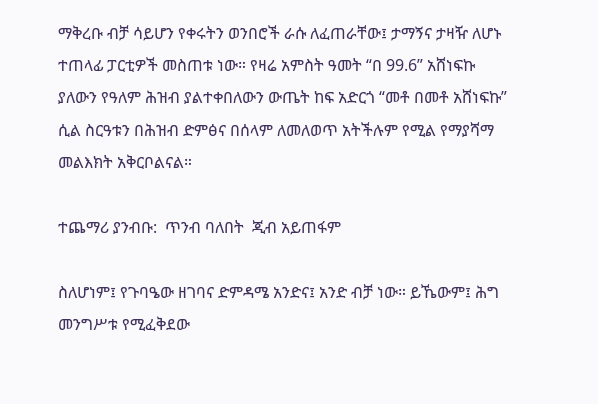ማቅረቡ ብቻ ሳይሆን የቀሩትን ወንበሮች ራሱ ለፈጠራቸው፤ ታማኝና ታዛዥ ለሆኑ ተጠላፊ ፓርቲዎች መስጠቱ ነው። የዛሬ አምስት ዓመት “በ 99.6” አሸነፍኩ ያለውን የዓለም ሕዝብ ያልተቀበለውን ውጤት ከፍ አድርጎ “መቶ በመቶ አሸነፍኩ” ሲል ስርዓቱን በሕዝብ ድምፅና በሰላም ለመለወጥ አትችሉም የሚል የማያሻማ መልእክት አቅርቦልናል።

ተጨማሪ ያንብቡ:  ጥንብ ባለበት  ጂብ አይጠፋም

ስለሆነም፤ የጉባዔው ዘገባና ድምዳሜ አንድና፤ አንድ ብቻ ነው። ይኼውም፤ ሕግ መንግሥቱ የሚፈቅደው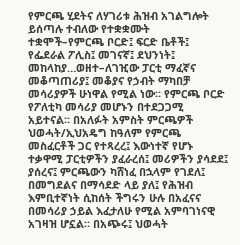የምርጫ ሂደትና ለሃገሪቱ ሕዝብ አገልግሎት ይሰጣሉ ተብለው የተቋቋሙት ተቋሞች–የምርጫ ቦርድ፤ ፍርድ ቤቶች፤ የፌደራል ፖሊስ፤ መገናኛ፤ ደህንነት፤ መከላከያ…ወዘተ–ለገዢው ፓርቲ ማፈኛና መቆጣጠሪያ፤ መቆያና የኃብት ማካበቻ መሳሪያዎች ሁነዋል የሚል ነው። የምርጫ ቦርድ የፖለቲካ መሳሪያ መሆኑን በተደጋጋሚ አይተናል። በአለፉት አምስት ምርጫዎች ህወሓት/ኢህአዴግ ከዓለም የምርጫ መስፈርቶች ጋር የተጻረረ፤ እውነተኛ የሆኑ ተቃዋሚ ፓርቲዎችን ያፈራረሰ፤ መሪዎችን ያሳደደ፤ ያሰረና፤ ምርጫውን ካሸነፈ በኋላም የገደለ፤ በመግደልና በማሳደድ ላይ ያለ፤ የሕዝብ እምቢተኛነት ሲከሰት ችግሩን ሁሉ በአፈናና በመሳሪያ ኃይል እፈታለሁ የሚል አምባገነናዊ አገዛዝ ሆኗል። በአጭሩ፤ ህወሓት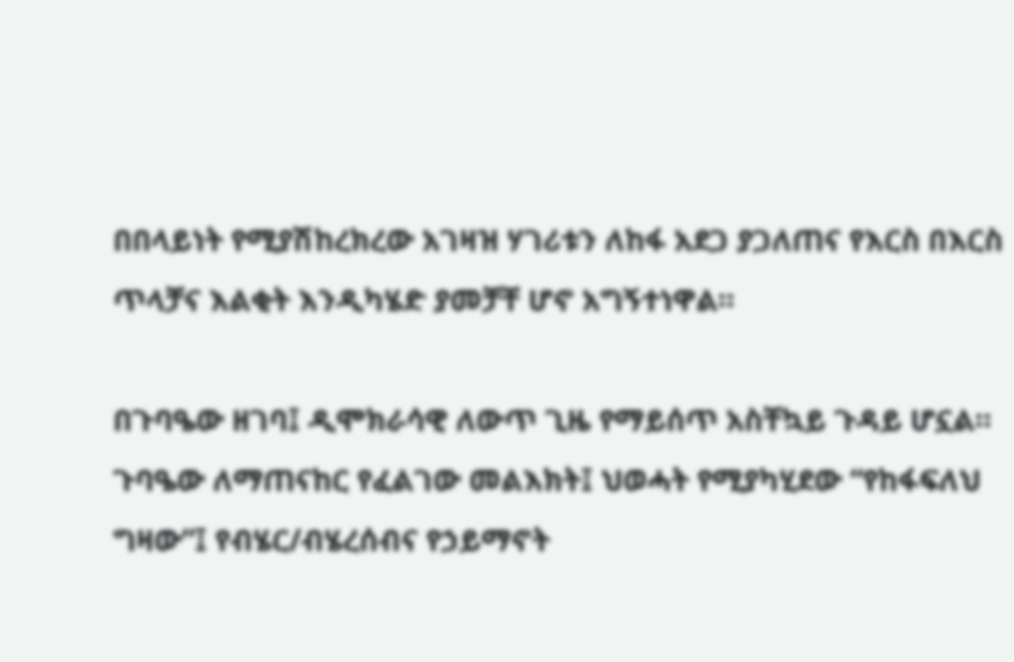በበላይነት የሚያሽከረክረው አገዛዝ ሃገሪቱን ለከፋ አደጋ ያጋለጠና የእርስ በእርስ ጥላቻና እልቂት እንዲካሄድ ያመቻቸ ሆኖ አግኝተነዋል።

በጉባዔው ዘገባ፤ ዲሞክራሳዊ ለውጥ ጊዜ የማይሰጥ አስቸኳይ ጉዳይ ሆኗል። ጉባዔው ለማጠናከር የፈልገው መልእክት፤ ህወሓት የሚያካሂደው “የከፋፍለህ ግዛው”፤ የብሄር/ብሄረሰብና የኃይማኖት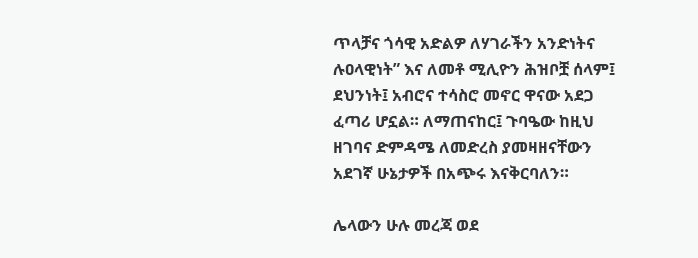ጥላቻና ጎሳዊ አድልዎ ለሃገራችን አንድነትና ሉዐላዊነት” እና ለመቶ ሚሊዮን ሕዝቦቿ ሰላም፤ ደህንነት፤ አብሮና ተሳስሮ መኖር ዋናው አደጋ ፈጣሪ ሆኗል። ለማጠናከር፤ ጉባዔው ከዚህ ዘገባና ድምዳሜ ለመድረስ ያመዛዘናቸውን አደገኛ ሁኔታዎች በአጭሩ እናቅርባለን።

ሌላውን ሁሉ መረጃ ወደ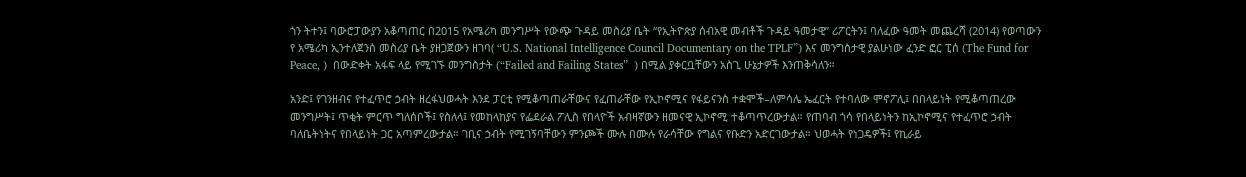ጎን ትተን፤ ባውሮፓውያን አቆጣጠር በ2015 የአሜሪካ መንግሥት የውጭ ጉዳይ መስሪያ ቤት “የኢትዮጵያ ሰብአዊ መብቶች ጉዳይ ዓመታዊ” ሪፖርትን፤ ባለፈው ዓመት መጨረሻ (2014) የወጣውን  የ አሜሪካ ኢንተለጀንሰ መስሪያ ቤት ያዘጋጀውን ዘገባ( “U.S. National Intelligence Council Documentary on the TPLF”) እና መንግስታዊ ያልሁነው ፈንድ ፎር ፒሰ (The Fund for Peace, )  በውድቀት አፋፍ ላይ የሚገኙ መንግስታት (“Failed and Failing States”  ) በሚል ያቀርቧቸውን አስጊ ሁኔታዎች እንጠቅሳለን።

አንድ፤ የገንዘብና የተፈጥሮ ኃብት ዘረፋህወሓት እንደ ፓርቲ የሚቆጣጠራቸውና የፈጠራቸው የኢኮኖሚና የፋይናንስ ተቋሞች–ለምሳሌ ኤፈርት የተባለው ሞኖፖሊ፤ በበላይነት የሚቆጣጠረው መንግሥት፤ ጥቂት ምርጥ ግለሰቦች፤ የስለላ፤ የመከላከያና የፌደራል ፖሊስ የበላዮች አብዛኛውን ዘመናዊ ኢኮኖሚ ተቆጣጥረውታል። የጠባብ ጎሳ የበላይነትን ከኢኮኖሚና የተፈጥሮ ኃብት ባለቤትነትና የበላይነት ጋር አጣምረውታል። ገቢና ኃብት የሚገኝባቸውን ምንጮች ሙሉ በሙሉ የራሳቸው የግልና የቡድን አድርገውታል። ህወሓት የነጋዴዎች፤ የኪራይ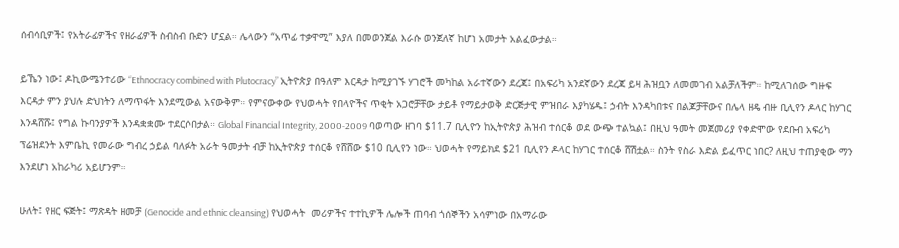ሰብሳቢዎች፤ የአትራፊዎችና የዘራፊዎች ስብስብ ቡድን ሆኗል። ሌላውን “አጥፊ ተቃዋሚ” እያለ በመወንጀል እራሱ ወንጀለኛ ከሆነ አመታት አልፈውታል።

ይኼን ነው፤ ዶኪውሜንተሪው “Ethnocracy combined with Plutocracy” ኢትዮጵያ በዓለም እርዳታ ከሚያገኙ ሃገሮች መካከል አራተኛውን ደረጃ፤ በአፍሪካ አንደኛውን ደረጃ ይዛ ሕዝቧን ለመመገብ አልቻለችም። ከሚለገሰው ግዙፍ እርዳታ ምን ያህሉ ድህነትን ለማጥፋት እንደሚውል አናውቅም። የምናውቀው የህወሓት የበላዮችና ጥቂት አጋሮቻቸው ታይቶ የማይታወቅ ድርጅታዊ ምዝበራ እያካሄዱ፤ ኃብት እንዳካበቱና በልጆቻቸውና በሌላ ዘዴ ብዙ ቢሊየን ዶላር ከሃገር እንዳሸሹ፤ የግል ኩባንያዎች እንዳቋቋሙ ተደርሶበታል። Global Financial Integrity, 2000-2009 ባወጣው ዘገባ $11.7 ቢሊዮን ከኢትዮጵያ ሕዝብ ተሰርቆ ወደ ውጭ ተልኳል፤ በዚህ ዓመት መጀመሪያ የቀድሞው የደቡብ አፍሪካ ፕሬዝደንት እምቤኪ የመራው ግብረ ኃይል ባለፉት አራት ዓመታት ብቻ ከኢትዮጵያ ተሰርቆ የሸሸው $10 ቢሊየን ነው። ህወሓት የማይክደ $21 ቢሊየን ዶላር ከሃገር ተሰርቆ ሸሽቷል። ስንት የስራ እድል ይፈጥር ነበር? ለዚህ ተጠያቂው ማን እንደሆነ አከራካሪ አይሆንም።

ሁለት፤ የዘር ፍጅት፤ ማጽዳት ዘመቻ (Genocide and ethnic cleansing) የህወሓት  መሪዎችና ተተኪዎች ሌሎች ጠባብ ጎሰኞችን አሳምነው በአማራው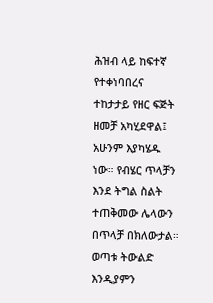ሕዝብ ላይ ከፍተኛ የተቀነባበረና ተከታታይ የዘር ፍጅት ዘመቻ አካሂደዋል፤ አሁንም እያካሄዱ ነው። የብሄር ጥላቻን እንደ ትግል ስልት ተጠቅመው ሌላውን በጥላቻ በክለውታል። ወጣቱ ትውልድ እንዲያምን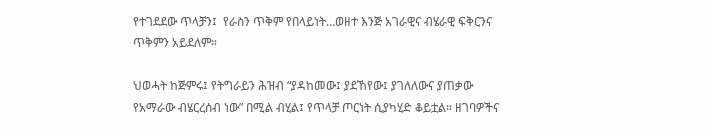የተገደደው ጥላቻን፤  የራስን ጥቅም የበላይነት…ወዘተ እንጅ አገራዊና ብሄራዊ ፍቅርንና ጥቅምን አይደለም።

ህወሓት ከጅምሩ፤ የትግራይን ሕዝብ “ያዳከመው፤ ያደኸየው፤ ያገለለውና ያጠቃው የአማራው ብሄርረሰብ ነው” በሚል ብሂል፤ የጥላቻ ጦርነት ሲያካሂድ ቆይቷል። ዘገባዎችና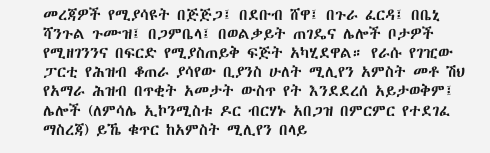መረጃዎች የሚያሳዩት በጅጅጋ፤ በደቡብ ሸዋ፤ በጉራ ፈርዳ፤ በቤኒ ሻንጉል ጉሙዝ፤ በጋምቤላ፤ በወልቃይት ጠገዴና ሌሎች ቦታዎች የሚዘገንንና በፍርድ የሚያስጠይቅ ፍጅት አካሂደዋል። የራሱ የገዢው ፓርቲ የሕዝብ ቆጠራ ያሳየው ቢያንስ ሁለት ሚሊየን አምስት መቶ ሽህ የአማራ ሕዝብ በጥቂት አመታት ውስጥ የት እንደደረሰ አይታወቅም፤ ሌሎች (ለምሳሌ ኢኮንሚስቱ ዶር ብርሃኑ አበጋዝ በምርምር የተደገፈ ማስረጃ) ይኼ ቁጥር ከአምስት ሚሊየን በላይ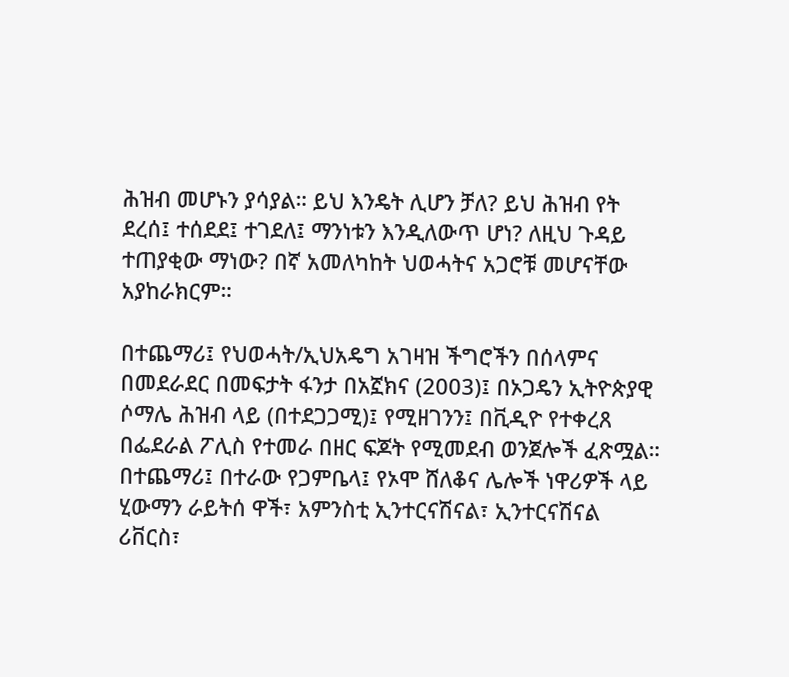ሕዝብ መሆኑን ያሳያል። ይህ እንዴት ሊሆን ቻለ? ይህ ሕዝብ የት ደረሰ፤ ተሰደደ፤ ተገደለ፤ ማንነቱን እንዲለውጥ ሆነ? ለዚህ ጉዳይ ተጠያቂው ማነው? በኛ አመለካከት ህወሓትና አጋሮቹ መሆናቸው አያከራክርም።

በተጨማሪ፤ የህወሓት/ኢህአዴግ አገዛዝ ችግሮችን በሰላምና በመደራደር በመፍታት ፋንታ በአኟክና (2003)፤ በኦጋዴን ኢትዮጵያዊ ሶማሌ ሕዝብ ላይ (በተደጋጋሚ)፤ የሚዘገንን፤ በቪዲዮ የተቀረጸ በፌደራል ፖሊስ የተመራ በዘር ፍጆት የሚመደብ ወንጀሎች ፈጽሟል። በተጨማሪ፤ በተራው የጋምቤላ፤ የኦሞ ሸለቆና ሌሎች ነዋሪዎች ላይ ሂውማን ራይትሰ ዋች፣ አምንስቲ ኢንተርናሽናል፣ ኢንተርናሽናል ሪቨርስ፣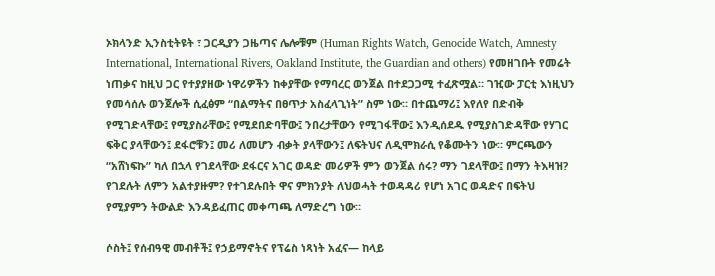ኦክላንድ ኢንስቲትዩት ፣ ጋርዲያን ጋዜጣና ሌሎቹም (Human Rights Watch, Genocide Watch, Amnesty International, International Rivers, Oakland Institute, the Guardian and others) የመዘገቡት የመሬት ነጠቃና ከዚህ ጋር የተያያዘው ነዋሪዎችን ከቀያቸው የማባረር ወንጀል በተደጋጋሚ ተፈጽሟል። ገዢው ፓርቲ እነዚህን የመሳሰሉ ወንጀሎች ሲፈፅም “በልማትና በፀጥታ አስፈላጊነት” ስም ነው። በተጨማሪ፤ እየለየ በድብቅ የሚገድላቸው፤ የሚያስራቸው፤ የሚደበድባቸው፤ ንበረታቸውን የሚገፋቸው፤ እንዲሰደዱ የሚያስገድዳቸው የሃገር ፍቅር ያላቸውን፤ ደፋሮቹን፤ መሪ ለመሆን ብቃት ያላቸውን፤ ለፍትህና ለዲሞክራሲ የቆሙትን ነው። ምርጫውን “አሸነፍኩ” ካለ በኋላ የገደላቸው ደፋርና አገር ወዳድ መሪዎች ምን ወንጀል ሰሩ? ማን ገደላቸው፤ በማን ትእዛዝ? የገደሉት ለምን አልተያዙም? የተገደሉበት ዋና ምክንያት ለህወሓት ተወዳዳሪ የሆነ አገር ወዳድና በፍትህ የሚያምን ትውልድ እንዳይፈጠር መቀጣጫ ለማድረግ ነው።

ሶስት፤ የሰብዓዊ መብቶች፤ የኃይማኖትና የፕሬስ ነጻነት አፈና— ከላይ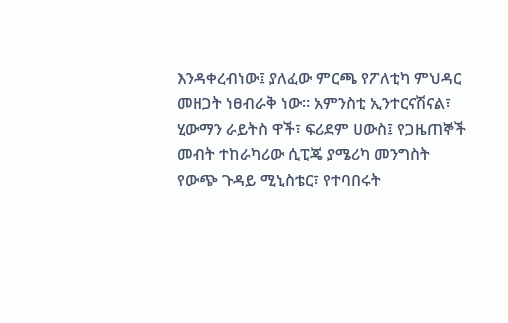እንዳቀረብነው፤ ያለፈው ምርጫ የፖለቲካ ምህዳር መዘጋት ነፀብራቅ ነው። አምንስቲ ኢንተርናሽናል፣ ሂውማን ራይትስ ዋች፣ ፍሪደም ሀውስ፤ የጋዜጠኞች መብት ተከራካሪው ሲፒጄ ያሜሪካ መንግስት የውጭ ጉዳይ ሚኒስቴር፣ የተባበሩት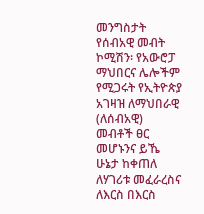መንግስታት የሰብአዊ መብት ኮሚሽን፡ የአውሮፓ ማህበርና ሌሎችም የሚጋሩት የኢትዮጵያ አገዛዝ ለማህበራዊ (ለሰብአዊ) መብቶች ፀር መሆኑንና ይኼ ሁኔታ ከቀጠለ ለሃገሪቱ መፈራረስና ለእርስ በእርስ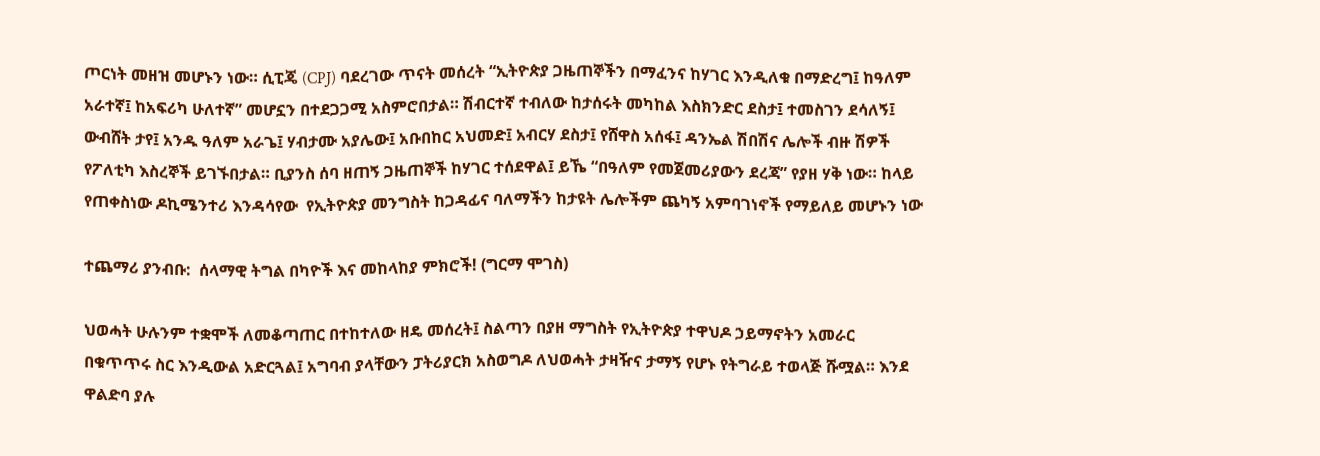ጦርነት መዘዝ መሆኑን ነው። ሲፒጄ (CPJ) ባደረገው ጥናት መሰረት “ኢትዮጵያ ጋዜጠኞችን በማፈንና ከሃገር እንዲለቁ በማድረግ፤ ከዓለም አራተኛ፤ ከአፍሪካ ሁለተኛ” መሆኗን በተደጋጋሚ አስምሮበታል። ሽብርተኛ ተብለው ከታሰሩት መካከል እስክንድር ደስታ፤ ተመስገን ደሳለኝ፤ ውብሸት ታየ፤ አንዱ ዓለም አራጌ፤ ሃብታሙ አያሌው፤ አቡበከር አህመድ፤ አብርሃ ደስታ፤ የሸዋስ አሰፋ፤ ዳንኤል ሽበሽና ሌሎች ብዙ ሽዎች የፖለቲካ እስረኞች ይገኙበታል። ቢያንስ ሰባ ዘጠኝ ጋዜጠኞች ከሃገር ተሰደዋል፤ ይኼ “በዓለም የመጀመሪያውን ደረጃ” የያዘ ሃቅ ነው። ከላይ የጠቀስነው ዶኪሜንተሪ እንዳሳየው  የኢትዮጵያ መንግስት ከጋዳፊና ባለማችን ከታዩት ሌሎችም ጨካኝ አምባገነኖች የማይለይ መሆኑን ነው

ተጨማሪ ያንብቡ:  ሰላማዊ ትግል በካዮች እና መከላከያ ምክሮች! (ግርማ ሞገስ)

ህወሓት ሁሉንም ተቋሞች ለመቆጣጠር በተከተለው ዘዴ መሰረት፤ ስልጣን በያዘ ማግስት የኢትዮጵያ ተዋህዶ ኃይማኖትን አመራር በቁጥጥሩ ስር እንዲውል አድርጓል፤ አግባብ ያላቸውን ፓትሪያርክ አስወግዶ ለህወሓት ታዛዥና ታማኝ የሆኑ የትግራይ ተወላጅ ሹሟል። እንደ ዋልድባ ያሉ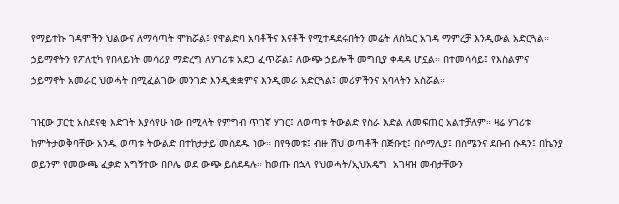የማይተኩ ገዳሞችን ህልውና ለማሳጣት ሞክሯል፤ የዋልድባ አባቶችና እናቶች የሚተዳደሩበትን መሬት ለስኳር አገዳ ማምረቻ እንዲውል አድርጓል። ኃይማኖትን የፖለቲካ የበላይነት መሳሪያ ማድረግ ለሃገሪቱ አደጋ ፈጥሯል፤ ለውጭ ኃይሎች መግቢያ ቀዳዳ ሆኗል። በተመሳሳይ፤ የእስልምና ኃይማኖት አመራር ህወሓት በሚፈልገው መንገድ እንዲቋቋምና እንዲመራ አድርጓል፤ መሪዎችንና አባላትን አስሯል።

ገዢው ፓርቲ አስደናቂ እድገት እያሳየሁ ነው በሚላት የምግብ ጥገኛ ሃገር፤ ለወጣቱ ትውልድ የስራ እድል ለመፍጠር አልተቻለም። ዛሬ ሃገሪቱ ከምትታወቅባቸው አንዱ ወጣቱ ትውልድ በተከታታይ መሰደዱ ነው። በየዓመቱ፤ ብዙ ሽህ ወጣቶች በጅቡቲ፤ በሶማሊያ፤ በሰሜንና ደቡብ ሱዳን፤ በኬንያ ወይንም የመውጫ ፈቃድ አግኝተው በቦሌ ወደ ውጭ ይሰደዳሉ። ከወጡ በኋላ የህወሓት/ኢህአዴግ  አገዛዝ መብታቸውን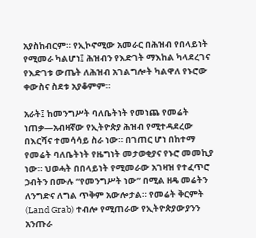አያስከብርም። የኢኮኖሚው አመራር በሕዝብ የበላይነት የሚመራ ካልሆነ፤ ሕዝብን የእድገት ማእከል ካላደረገና የእድገቱ ውጤት ለሕዝብ አገልግሎት ካልዋለ የኑሮው ቀውስና ስደቱ አያቆምም።

አራት፤ ከመንግሥት ባለቤትነት የመነጨ የመሬት ነጠቃ—አብዛኛው የኢትዮጵያ ሕዝብ የሚተዳደረው በእርሻና ተመሳሳይ ስራ ነው። በገጠር ሆነ በከተማ የመሬት ባለቤትነት የዜግነት መታወቂያና የኑሮ መመኪያ ነው። ህወሓት በበላይነት የሚመራው አገዛዝ የተፈጥሮ ኃብትን በሙሉ “የመንግሥት ነው” በሚል ዘዴ መሬትን ለንግድና ለግል ጥቅም አውሎታል። የመሬት ቅርምት (Land Grab) ተብሎ የሚጠራው የኢትዮጵያውያንን አንጡራ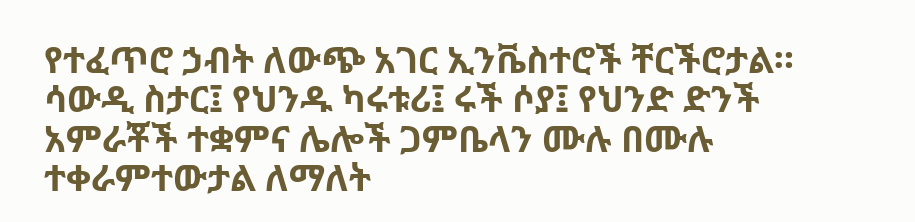የተፈጥሮ ኃብት ለውጭ አገር ኢንቬስተሮች ቸርችሮታል። ሳውዲ ስታር፤ የህንዱ ካሩቱሪ፤ ሩች ሶያ፤ የህንድ ድንች አምራቾች ተቋምና ሌሎች ጋምቤላን ሙሉ በሙሉ ተቀራምተውታል ለማለት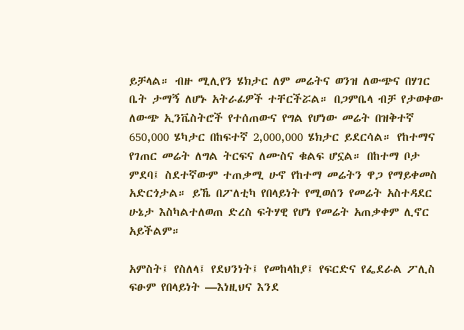ይቻላል። ብዙ ሚሊየን ሄክታር ለም መሬትና ወንዝ ለውጭና በሃገር ቤት ታማኝ ለሆኑ አትራፊዎች ተቸርችሯል። በጋምቤላ ብቻ የታወቀው ለውጭ ኢንቬስትሮች የተሰጠውና የግል የሆነው መሬት በዝቅተኛ 650,000 ሄካታር በከፍተኛ 2,000,000 ሄክታር ይደርሳል። የከተማና የገጠር መሬት ለግል ትርፍና ለሙስና ቁልፍ ሆኗል። በከተማ ቦታ ምደባ፤ ስደተኛውም ተጠቃሚ ሁኖ የከተማ መሬትን ዋጋ የማይቀመስ አድርጎታል። ይኼ በፖለቲካ የበላይነት የሚወሰን የመሬት አስተዳደር ሁኔታ እስካልተለወጠ ድረስ ፍትሃዊ የሆነ የመሬት አጠቃቀም ሊኖር አይችልም።

አምስት፤ የስለላ፤ የደህንነት፤ የመከላከያ፤ የፍርድና የፌደራል ፖሊስ ፍፁም የበላይነት —እነዚህና እንደ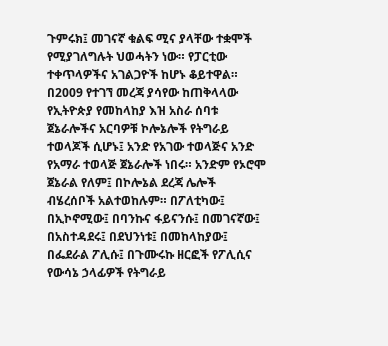ጉምሩክ፤ መገናኛ ቁልፍ ሚና ያላቸው ተቋሞች የሚያገለግሉት ህወሓትን ነው። የፓርቲው ተቀጥላዎችና አገልጋዮች ከሆኑ ቆይተዋል። በ2009 የተገኘ መረጃ ያሳየው ከጠቅላላው የኢትዮጵያ የመከላከያ እዝ አስራ ሰባቱ ጀኔራሎችና አርባዎቹ ኮሎኔሎች የትግራይ ተወላጆች ሲሆኑ፤ አንድ የአገው ተወላጅና አንድ የአማራ ተወላጅ ጀኔራሎች ነበሩ። አንድም የኦሮሞ ጀኔራል የለም፤ በኮሎኔል ደረጃ ሌሎች ብሄረሰቦች አልተወከሉም። በፖለቲካው፤ በኢኮኖሚው፤ በባንኩና ፋይናንሱ፤ በመገናኛው፤ በአስተዳደሩ፤ በደህንነቱ፤ በመከላከያው፤ በፌደራል ፖሊሱ፤ በጉሙሩኩ ዘርፎች የፖሊሲና የውሳኔ ኃላፊዎች የትግራይ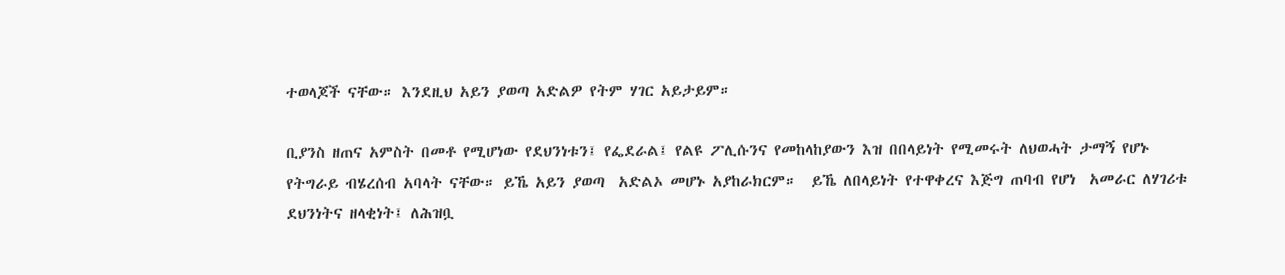ተወላጆች ናቸው። እንደዚህ አይን ያወጣ አድልዎ የትም ሃገር አይታይም።

ቢያንስ ዘጠና አምስት በመቶ የሚሆነው የደህንነቱን፤ የፌደራል፤ የልዩ ፖሊሱንና የመከላከያውን እዝ በበላይነት የሚመሩት ለህወሓት ታማኝ የሆኑ የትግራይ ብሄረሰብ አባላት ናቸው። ይኼ አይን ያወጣ  አድልኦ መሆኑ አያከራክርም።  ይኼ ለበላይነት የተዋቀረና እጅግ ጠባብ የሆነ  አመራር ለሃገሪቱ ደህንነትና ዘላቂነት፤ ለሕዝቧ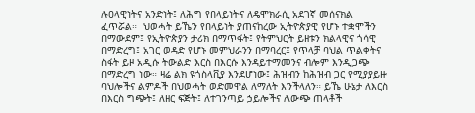ሉዐላዊነትና አንድነት፤ ለሕግ የበላይነትና ለዴሞክራሲ አደገኛ መሰናክል ፈጥሯል።  ህወሓት ይኼን የበላይነት ያጠናከረው ኢትዮጵያዊ የሆኑ ተቋሞችን በማውደም፤ የኢትዮጵያን ታሪክ በማጥፋት፤ የትምህርት ይዘቱን ክልላዊና ጎሳዊ በማድረግ፤ አገር ወዳድ የሆኑ መምህራንን በማባረር፤ የጥላቻ ባህል ጥልቀትና ስፋት ይዞ አዲሱ ትውልድ እርስ በእርሱ እንዳይተማመንና ብሎም እንዲጋጭ በማድረግ ነው። ዛሬ ልክ ዩጎስላቪያ እንደሆነው፤ ሕዝብን ከሕዝብ ጋር የሚያያይዙ ባህሎችና ልምዶች በህወሓት ወድመዋል ለማለት እንችላለን። ይኼ ሁኔታ ለእርስ በእርስ ግጭት፤ ለዘር ፍጅት፤ ለተገንጣይ ኃይሎችና ለውጭ ጠላቶች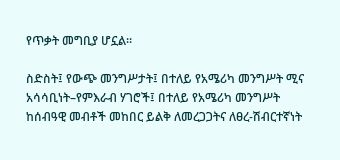የጥቃት መግቢያ ሆኗል።

ስድስት፤ የውጭ መንግሥታት፤ በተለይ የአሜሪካ መንግሥት ሚና አሳሳቢነት–የምእራብ ሃገሮች፤ በተለይ የአሜሪካ መንግሥት ከሰብዓዊ መብቶች መከበር ይልቅ ለመረጋጋትና ለፀረ-ሽብርተኛነት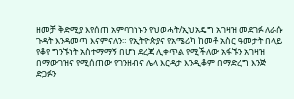ዘመቻ ቅድሚያ እየሰጠ አምባገነኑን የህወሓት/ኢህአዴግ አገዛዝ መደገፉ ለራሱ ጉዳት እንዳመጣ እናምናለን። የኢትዮጵያና የአሜሪካ ከመቶ አስር ዓመታት በላይ የቆየ ግንኙነት አስተማማኝ በሆነ ደረጃ ሊቀጥል የሚችለው አፋኙን አገዛዝ በማውገዝና የሚሰጠው የገንዘብና ሌላ እርዳታ እንዲቆም በማድረግ እንጅ ድጋፉን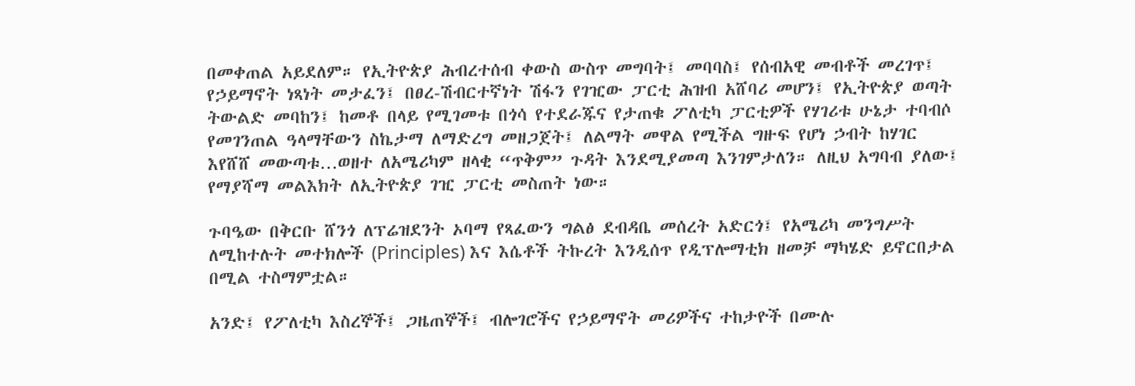በመቀጠል አይደለም። የኢትዮጵያ ሕብረተሰብ ቀውስ ውስጥ መግባት፤ መባባስ፤ የሰብአዊ መብቶች መረገጥ፤ የኃይማኖት ነጻነት መታፈን፤ በፀረ-ሽብርተኛነት ሽፋን የገዢው ፓርቲ ሕዝብ አሸባሪ መሆን፤ የኢትዮጵያ ወጣት ትውልድ መባከን፤ ከመቶ በላይ የሚገመቱ በጎሳ የተደራጁና የታጠቁ ፖለቲካ ፓርቲዎች የሃገሪቱ ሁኔታ ተባብሶ የመገንጠል ዓላማቸውን ስኬታማ ለማድረግ መዘጋጀት፤ ለልማት መዋል የሚችል ግዙፍ የሆነ ኃብት ከሃገር እየሸሸ መውጣቱ…ወዘተ ለአሜሪካም ዘላቂ “ጥቅም” ጉዳት እንደሚያመጣ እንገምታለን። ለዚህ አግባብ ያለው፤ የማያሻማ መልእክት ለኢትዮጵያ ገዢ ፓርቲ መስጠት ነው።

ጉባዔው በቅርቡ ሸንጎ ለፕሬዝደንት ኦባማ የጻፈውን ግልፅ ደብዳቤ መሰረት አድርጎ፤ የአሜሪካ መንግሥት ለሚከተሉት መተክሎች (Principles) እና እሴቶች ትኩረት እንዲሰጥ የዲፕሎማቲክ ዘመቻ ማካሄድ ይኖርበታል በሚል ተስማምቷል።

አንድ፤ የፖለቲካ እስረኞች፤ ጋዜጠኞች፤ ብሎገሮችና የኃይማኖት መሪዎችና ተከታዮች በሙሉ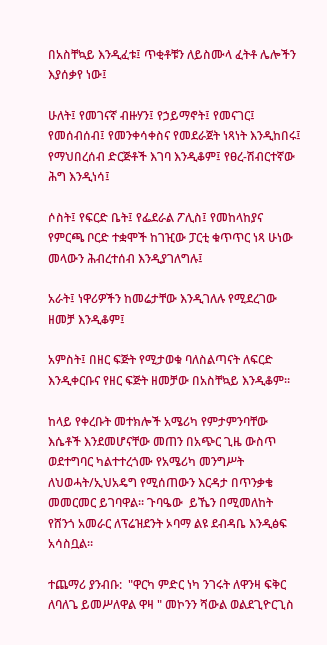በአስቸኳይ እንዲፈቱ፤ ጥቂቶቹን ለይስሙላ ፈትቶ ሌሎችን እያሰቃየ ነው፤

ሁለት፤ የመገናኛ ብዙሃን፤ የኃይማኖት፤ የመናገር፤ የመሰብሰብ፤ የመንቀሳቀስና የመደራጀት ነጻነት እንዲከበሩ፤ የማህበረሰብ ድርጅቶች እገባ እንዲቆም፤ የፀረ-ሽብርተኛው ሕግ እንዲነሳ፤

ሶስት፤ የፍርድ ቤት፤ የፌደራል ፖሊስ፤ የመከላከያና የምርጫ ቦርድ ተቋሞች ከገዢው ፓርቲ ቁጥጥር ነጻ ሁነው መላውን ሕብረተሰብ እንዲያገለግሉ፤

አራት፤ ነዋሪዎችን ከመሬታቸው እንዲገለሉ የሚደረገው ዘመቻ እንዲቆም፤

አምስት፤ በዘር ፍጅት የሚታወቁ ባለስልጣናት ለፍርድ እንዲቀርቡና የዘር ፍጅት ዘመቻው በአስቸኳይ እንዲቆም።

ከላይ የቀረቡት መተክሎች አሜሪካ የምታምንባቸው እሴቶች እንደመሆናቸው መጠን በአጭር ጊዜ ውስጥ ወደተግባር ካልተተረጎሙ የአሜሪካ መንግሥት ለህወሓት/ኢህአዴግ የሚሰጠውን እርዳታ በጥንቃቄ መመርመር ይገባዋል። ጉባዔው  ይኼን በሚመለከት የሸንጎ አመራር ለፕሬዝደንት ኦባማ ልዩ ደብዳቤ እንዲፅፍ አሳስቧል።

ተጨማሪ ያንብቡ:  "ዋርካ ምድር ነካ ንገሩት ለዋንዛ ፍቅር ለባለጌ ይመሥለዋል ዋዛ " መኮንን ሻውል ወልደጊዮርጊስ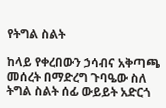የትግል ስልት

ከላይ የቀረበውን ኃሳብና አቅጣጫ መሰረት በማድረግ ጉባዔው ስለ ትግል ስልት ሰፊ ውይይት አድርጎ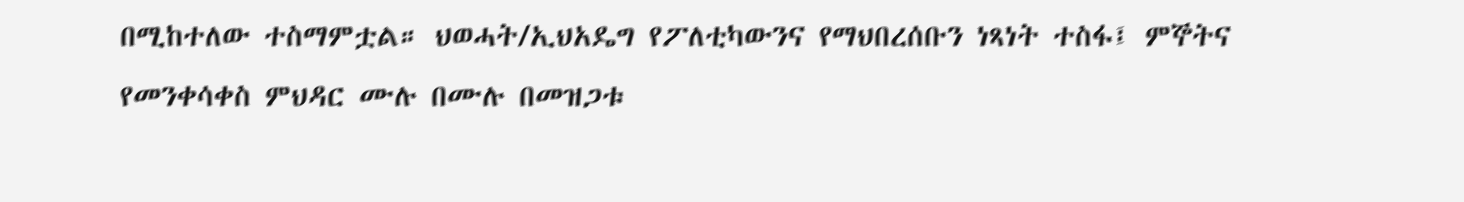በሚከተለው ተስማምቷል። ህወሓት/ኢህአዴግ የፖለቲካውንና የማህበረሰቡን ነጻነት ተስፋ፤ ምኞትና የመንቀሳቀስ ምህዳር ሙሉ በሙሉ በመዝጋቱ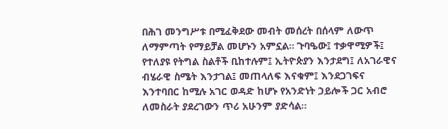በሕገ መንግሥቱ በሚፈቅደው መብት መሰረት በሰላም ለውጥ ለማምጣት የማይቻል መሆኑን አምኗል። ጉባዔው፤ ተቃዋሚዎች፤ የተለያዩ የትግል ስልቶች ቢከተሉም፤ ኢትዮጵያን እንታደግ፤ ለአገራዊና ብሄራዊ ስሜት እንታገል፤ መጠላለፍ እናቁም፤ እንደጋገፍና እንተባበር ከሚሉ አገር ወዳድ ከሆኑ የአንድነት ኃይሎች ጋር አብሮ ለመስራት ያደረገውን ጥሪ አሁንም ያድሳል።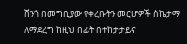ሸንጎ በመግቢያው የቀረቡትን መርሆዎች ስኬታማ ለማደረግ ከዚህ በፊት በተከታታይና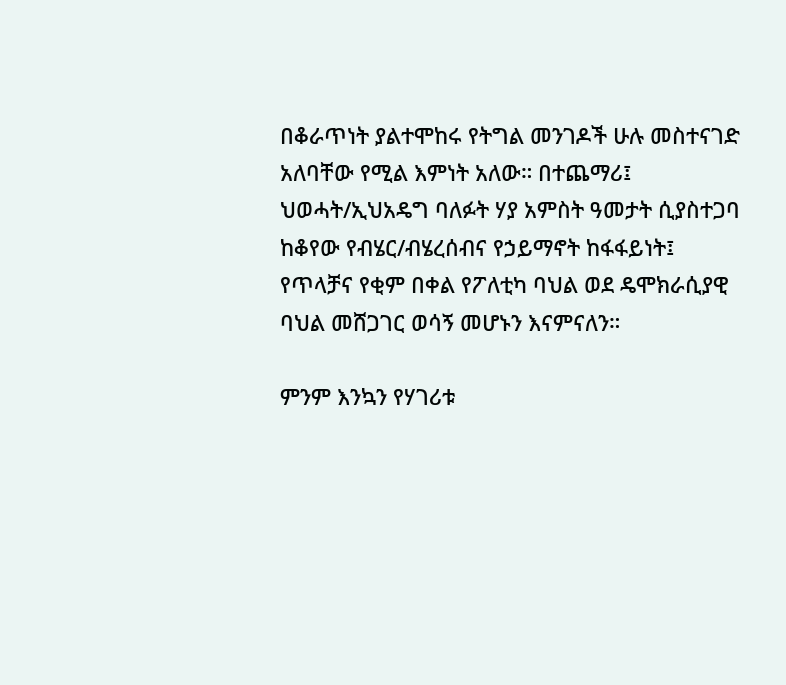በቆራጥነት ያልተሞከሩ የትግል መንገዶች ሁሉ መስተናገድ አለባቸው የሚል እምነት አለው። በተጨማሪ፤ ህወሓት/ኢህአዴግ ባለፉት ሃያ አምስት ዓመታት ሲያስተጋባ ከቆየው የብሄር/ብሄረሰብና የኃይማኖት ከፋፋይነት፤ የጥላቻና የቂም በቀል የፖለቲካ ባህል ወደ ዴሞክራሲያዊ ባህል መሸጋገር ወሳኝ መሆኑን እናምናለን።

ምንም እንኳን የሃገሪቱ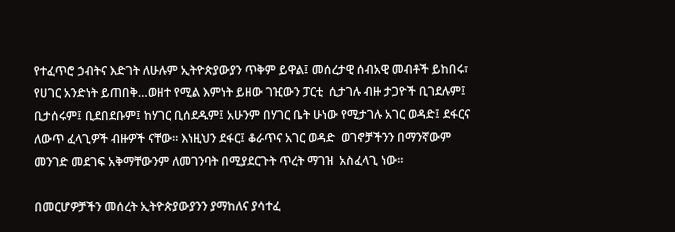የተፈጥሮ ኃብትና እድገት ለሁሉም ኢትዮጵያውያን ጥቅም ይዋል፤ መሰረታዊ ሰብአዊ መብቶች ይከበሩ፣ የሀገር አንድነት ይጠበቅ…ወዘተ የሚል እምነት ይዘው ገዢውን ፓርቲ  ሲታገሉ ብዙ ታጋዮች ቢገደሉም፤ ቢታሰሩም፤ ቢደበደቡም፤ ከሃገር ቢሰደዱም፤ አሁንም በሃገር ቤት ሁነው የሚታገሉ አገር ወዳድ፤ ደፋርና ለውጥ ፈላጊዎች ብዙዎች ናቸው። እነዚህን ደፋር፤ ቆራጥና አገር ወዳድ  ወገኖቻችንን በማንኛውም መንገድ መደገፍ አቅማቸውንም ለመገንባት በሚያደርጉት ጥረት ማገዝ  አስፈላጊ ነው።

በመርሆዎቻችን መሰረት ኢትዮጵያውያንን ያማከለና ያሳተፈ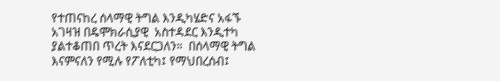የተጠናከረ ሰላማዊ ትግል እንዲካሄድና አፋኙ አገዛዝ በዴሞክራሲያዊ  አስተዳደር እንዲተካ ያልተቆጠበ ጥረት እናደርጋለን።  በሰላማዊ ትግል እናምናለን የሚሉ የፖለቲካ፤ የማህበረሰብ፤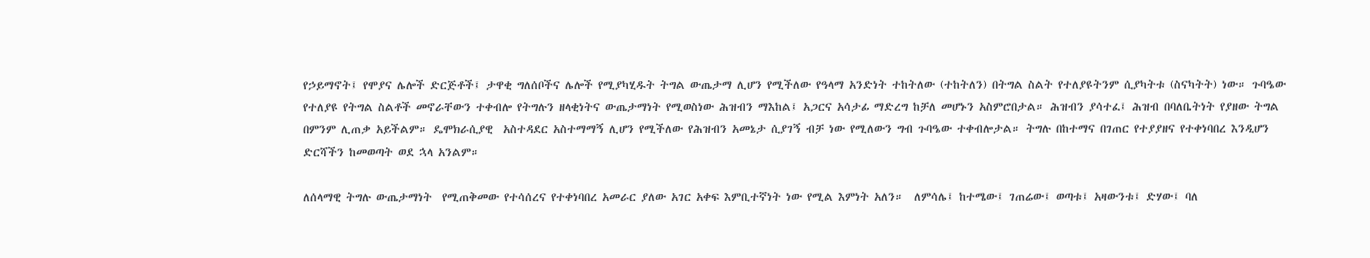የኃይማኖት፤ የሞያና ሌሎች ድርጅቶች፤ ታዋቂ ግለሰቦችና ሌሎች የሚያካሂዱት ትግል ውጤታማ ሊሆን የሚችለው የዓላማ አንድነት ተከትለው (ተከትለን) በትግል ስልት የተለያዩትንም ሲያካትቱ (ስናካትት) ነው። ጉባዔው የተለያዩ የትግል ስልቶች መኖራቸውን ተቀብሎ የትግሉን ዘላቂነትና ውጤታማነት የሚወስነው ሕዝብን ማእከል፤ አጋርና አሳታፊ ማድረግ ከቻለ መሆኑን አስምሮበታል። ሕዝብን ያሳተፈ፤ ሕዝብ በባለቤትነት የያዘው ትግል በምንም ሊጠቃ አይችልም። ዴሞክራሲያዊ  አስተዳደር አስተማማኝ ሊሆን የሚችለው የሕዝብን አመኔታ ሲያገኝ ብቻ ነው የሚለውን ግብ ጉባዔው ተቀብሎታል። ትግሉ በከተማና በገጠር የተያያዘና የተቀነባበረ እንዲሆን ድርሻችን ከመወጣት ወደ ኋላ አንልም።

ለሰላማዊ ትግሉ ውጤታማነት  የሚጠቅመው የተሳሰረና የተቀነባበረ አመራር ያለው አገር አቀፍ እምቢተኛነት ነው የሚል እምነት አለን።  ለምሳሌ፤ ከተሜው፤ ገጠሬው፤ ወጣቱ፤ አዛውንቱ፤ ድሃው፤ ባለ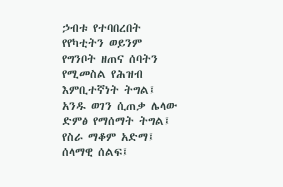ኃብቱ የተባበረበት የየካቲትን ወይንም የግንቦት ዘጠና ሰባትን የሚመስል የሕዝብ እምቢተኛነት ትግል፤ አንዱ ወገን ሲጠቃ ሌላው ድምፅ የማሰማት ትግል፤ የስራ ማቆም አድማ፤ ሰላማዊ ሰልፍ፤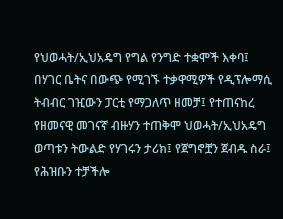የህወሓት/ኢህአዴግ የግል የንግድ ተቋሞች እቀባ፤ በሃገር ቤትና በውጭ የሚገኙ ተቃዋሚዎች የዲፕሎማሲ ትብብር ገዢውን ፓርቲ የማጋለጥ ዘመቻ፤ የተጠናከረ የዘመናዊ መገናኛ ብዙሃን ተጠቅሞ ህወሓት/ኢህአዴግ ወጣቱን ትውልድ የሃገሩን ታሪክ፤ የጀግኖቿን ጀብዱ ስራ፤ የሕዝቡን ተቻችሎ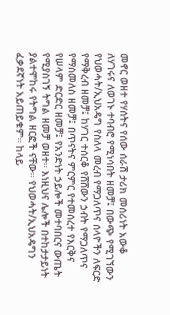መኖር ወዘተ የሃሰትና የሰው ሰራሽ ታሪክ መሰሪነት አውቆ ለሃገሩና ለወገኑ ተባብሮ የሚነሳበት ዘመቻ፤ በውጭ የሚገኘውን የህወሓት/ኢህአዴግ የስለላ መረብ የማጋለጥና ሰላዮችን ለፍርድ የማቅረብ ዘመቻ፤ ከሃገር ተሰርቆ የሸሸውን ኃብት የማጋለጥና የማስመለስ ዘመቻ፤ በጥናትና ምርምር የተመሰረተ የእርቅና የሠላም ድርድር ዘመቻ፤ የአንድነት ኃይሎች መተባበርና ውጤት የሚያስገኝ ትግል ዘመቻ ወዘተ። እነዚህና ሌሎች በተከታታይነት ያልተሞከሩ የትግል ዘርፎች ናቸው። የህወሓት/ኢህአዴግን ፈቃደኛነት አይጠይቁም። ከላይ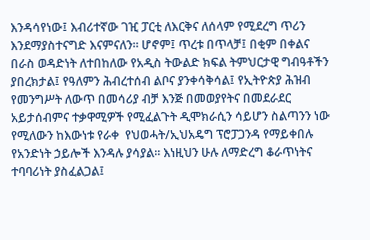እንዳሳየነው፤ እብሪተኛው ገዢ ፓርቲ ለእርቅና ለሰላም የሚደረግ ጥሪን እንደማያስተናግድ እናምናለን። ሆኖም፤ ጥረቱ በጥላቻ፤ በቂም በቀልና በራስ ወዳድነት ለተበከለው የአዲስ ትውልድ ክፍል ትምህርታዊ ግብዓቶችን ያበረክታል፤ የዓለምን ሕብረተሰብ ልቦና ያንቀሳቅሳል፤ የኢትዮጵያ ሕዝብ የመንግሥት ለውጥ በመሳሪያ ብቻ እንጅ በመወያየትና በመደራደር አይታሰብምና ተቃዋሚዎች የሚፈልጉት ዲሞክራሲን ሳይሆን ስልጣንን ነው የሚለውን ከእውነቱ የራቀ  የህወሓት/ኢህአዴግ ፕሮፓጋንዳ የማይቀበሉ የአንድነት ኃይሎች እንዳሉ ያሳያል። እነዚህን ሁሉ ለማድረግ ቆራጥነትና ተባባሪነት ያስፈልጋል፤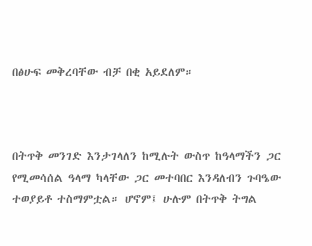በፅሁፍ መቅረባቸው ብቻ በቂ አይደለም።



በትጥቅ መንገድ እንታገላለን ከሚሉት ውስጥ ከዓላማችን ጋር የሚመሳሰል ዓላማ ካላቸው ጋር መተባበር እንዳለብን ጉባዔው ተወያይቶ ተስማምቷል። ሆኖም፤ ሁሉም በትጥቅ ትግል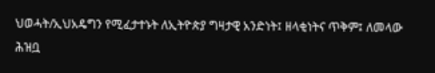ህወሓት/ኢህአዴግን የሚፈታተኑት ለኢትዮጵያ ግዛታዊ አንድነት፤ ዘላቂነትና ጥቅም፤ ለመላው ሕዝቧ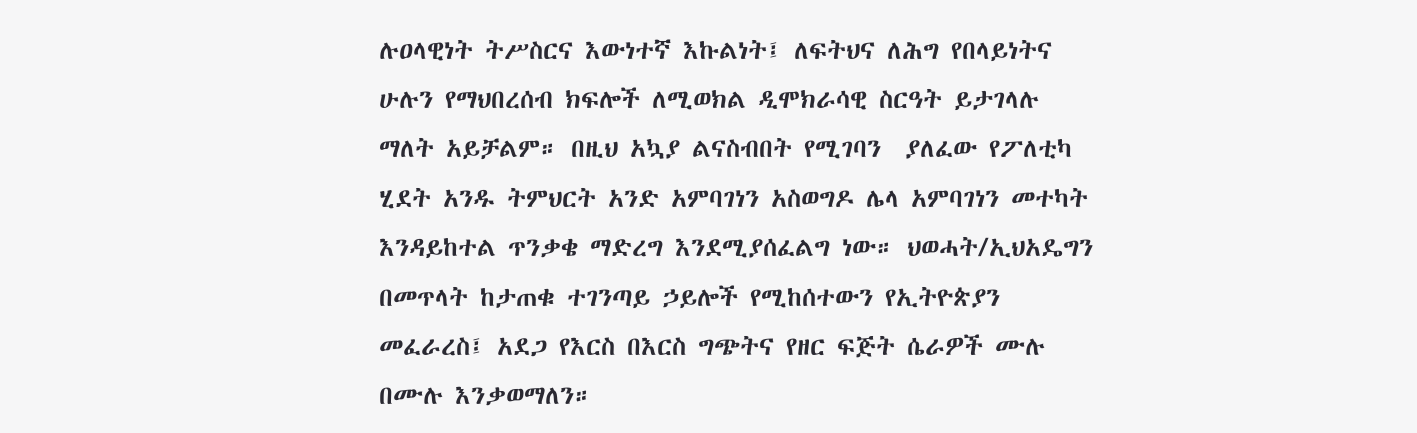ሉዐላዊነት ትሥስርና እውነተኛ እኩልነት፤ ለፍትህና ለሕግ የበላይነትና ሁሉን የማህበረሰብ ክፍሎች ለሚወክል ዲሞክራሳዊ ስርዓት ይታገላሉ ማለት አይቻልም። በዚህ አኳያ ልናስብበት የሚገባን  ያለፈው የፖለቲካ ሂደት አንዱ ትምህርት አንድ አምባገነን አስወግዶ ሌላ አምባገነን መተካት እንዳይከተል ጥንቃቄ ማድረግ እንደሚያሰፈልግ ነው። ህወሓት/ኢህአዴግን በመጥላት ከታጠቁ ተገንጣይ ኃይሎች የሚከሰተውን የኢትዮጵያን መፈራረስ፤ አደጋ የእርስ በእርስ ግጭትና የዘር ፍጅት ሴራዎች ሙሉ በሙሉ እንቃወማለን።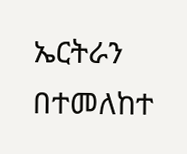ኤርትራን በተመለከተ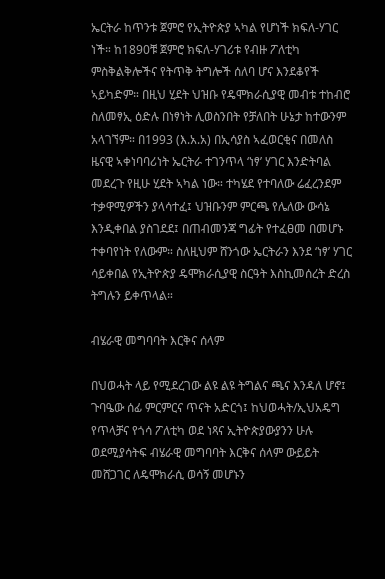ኤርትራ ከጥንቱ ጀምሮ የኢትዮጵያ ኣካል የሆነች ክፍለ-ሃገር ነች። ከ1890ቹ ጀምሮ ክፍለ-ሃገሪቱ የብዙ ፖለቲካ ምስቅልቅሎችና የትጥቅ ትግሎች ሰለባ ሆና እንደቆየች ኣይካድም። በዚህ ሂደት ህዝቡ የዴሞክራሲያዊ መብቱ ተከብሮ ስለመፃኢ ዕድሉ በነፃነት ሊወስንበት የቻለበት ሁኔታ ከተውንም አላገኘም። በ1993 (እ.አ.አ) በኢሳያስ ኣፈወርቂና በመለስ ዜናዊ ኣቀነባባሪነት ኤርትራ ተገንጥላ ‘ነፃ’ ሃገር እንድትባል መደረጉ የዚሁ ሂደት ኣካል ነው። ተካሄደ የተባለው ሬፈረንደም ተቃዋሚዎችን ያላሳተፈ፤ ህዝቡንም ምርጫ የሌለው ውሳኔ እንዲቀበል ያስገደደ፤ በጠብመንጃ ግፊት የተፈፀመ በመሆኑ ተቀባየነት የለውም። ስለዚህም ሸንጎው ኤርትራን እንደ ‘ነፃ’ ሃገር ሳይቀበል የኢትዮጵያ ዴሞክራሲያዊ ስርዓት እስኪመሰረት ድረስ ትግሉን ይቀጥላል።

ብሄራዊ መግባባት እርቅና ሰላም

በህወሓት ላይ የሚደረገው ልዩ ልዩ ትግልና ጫና እንዳለ ሆኖ፤ ጉባዔው ሰፊ ምርምርና ጥናት አድርጎ፤ ከህወሓት/ኢህአዴግ የጥላቻና የጎሳ ፖለቲካ ወደ ነጻና ኢትዮጵያውያንን ሁሉ ወደሚያሳትፍ ብሄራዊ መግባባት እርቅና ሰላም ውይይት መሸጋገር ለዴሞክራሲ ወሳኝ መሆኑን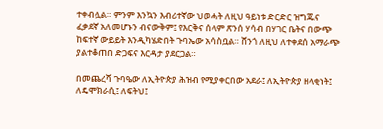ተቀብሏል። ምንም እንኳን እብሪተኛው ህወሓት ለዚህ ዓይነቱ ድርድር ዝግጁና ፈቃደኛ አለመሆኑን ብናውቅም፤ የእርቅና ሰላም ጽንሰ ሃሳብ በሃገር ቤትና በውጭ ከፍተኛ ውይይት እንዲካሄድበት ጉባኤው አሳስቧል። ሸንጎ ለዚህ ለተቀደሰ አማራጭ ያልተቆጠበ ድጋፍና እርዳታ ያደርጋል።

በመጨረሻ ጉባዔው ለኢትዮጵያ ሕዝብ የሚያቀርበው አደራ፤ ለኢትዮጵያ ዘላቂነት፤ ለዴሞክራሲ፤ ለፍትህ፤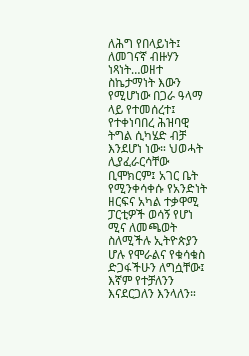ለሕግ የበላይነት፤ ለመገናኛ ብዙሃን ነጻነት…ወዘተ ስኬታማነት እውን የሚሆነው በጋራ ዓላማ ላይ የተመሰረተ፤ የተቀነባበረ ሕዝባዊ ትግል ሲካሄድ ብቻ እንደሆነ ነው። ህወሓት ሊያፈራርሳቸው ቢሞክርም፤ አገር ቤት የሚንቀሳቀሱ የአንድነት ዘርፍና አካል ተቃዋሚ ፓርቲዎች ወሳኝ የሆነ ሚና ለመጫወት ስለሚችሉ ኢትዮጵያን ሆሉ የሞራልና የቁሳቁስ ድጋፋችሁን ለግሷቸው፤ እኛም የተቻለንን እናደርጋለን እንላለን።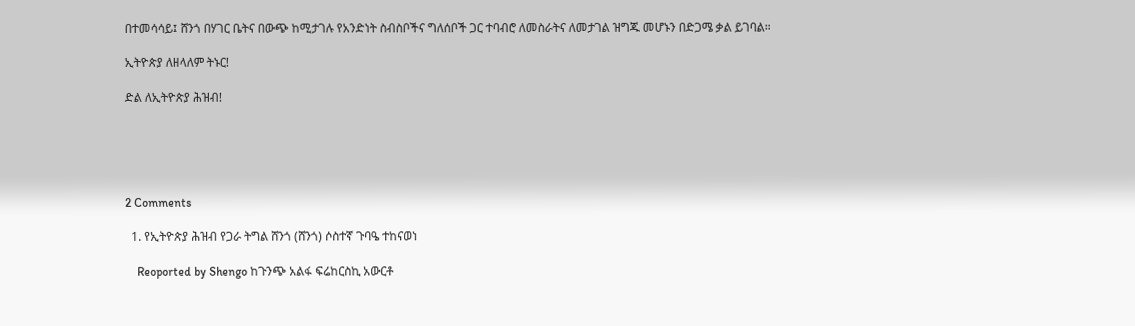በተመሳሳይ፤ ሸንጎ በሃገር ቤትና በውጭ ከሚታገሉ የአንድነት ስብስቦችና ግለሰቦች ጋር ተባብሮ ለመስራትና ለመታገል ዝግጁ መሆኑን በድጋሜ ቃል ይገባል።

ኢትዮጵያ ለዘላለም ትኑር!

ድል ለኢትዮጵያ ሕዝብ!





2 Comments

  1. የኢትዮጵያ ሕዝብ የጋራ ትግል ሸንጎ (ሸንጎ) ሶስተኛ ጉባዔ ተከናወነ

    Reoported by Shengo ከጉንጭ አልፋ ፍሬከርስኪ አውርቶ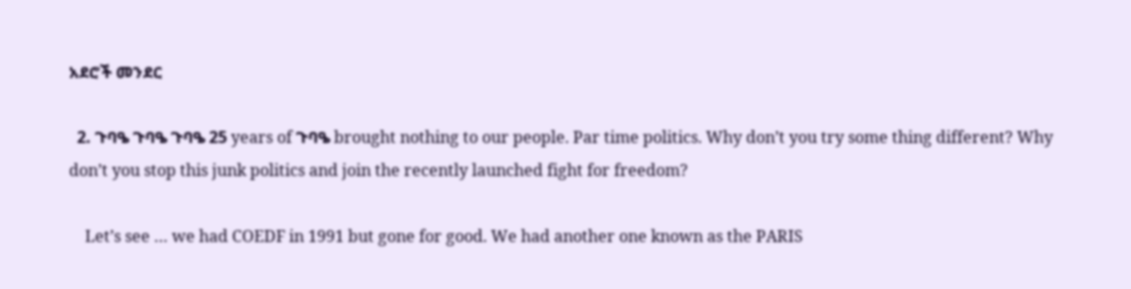አደሮች መንደር

  2. ጉባዔ ጉባዔ ጉባዔ 25 years of ጉባዔ brought nothing to our people. Par time politics. Why don’t you try some thing different? Why don’t you stop this junk politics and join the recently launched fight for freedom?

    Let’s see … we had COEDF in 1991 but gone for good. We had another one known as the PARIS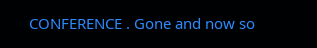CONFERENCE . Gone and now so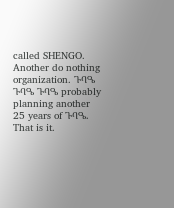called SHENGO. Another do nothing organization. ጉባዔ ጉባዔ ጉባዔ probably planning another 25 years of ጉባዔ. That is it.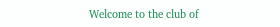Welcome to the club of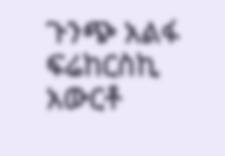ጉንጭ አልፋ ፍሬከርስኪ አውርቶ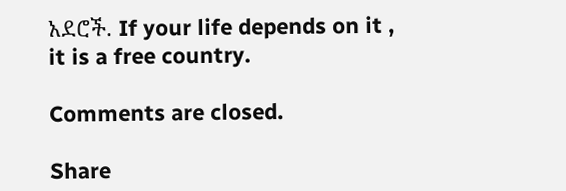አደሮች. If your life depends on it , it is a free country.

Comments are closed.

Share